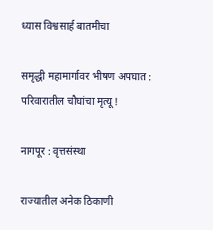ध्यास विश्वसार्ह बातमीचा

समृद्धी महामार्गावर भीषण अपघात : परिवारातील चौघांचा मृत्यू !

नागपूर : वृत्तसंस्था

राज्यातील अनेक ठिकाणी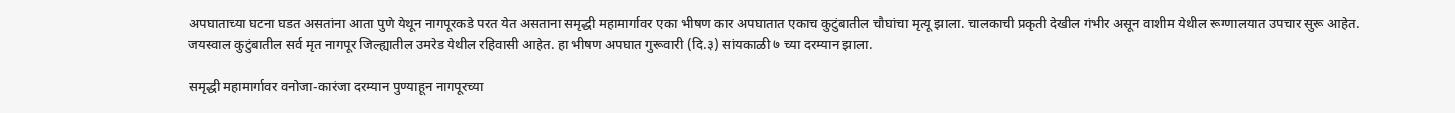अपघाताच्या घटना घडत असतांना आता पुणे येथून नागपूरकडे परत येत असताना समृद्धी महामार्गावर एका भीषण कार अपघातात एकाच कुटुंबातील चौघांचा मृत्यू झाला. चालकाची प्रकृती देखील गंभीर असून वाशीम येथील रूग्णालयात उपचार सुरू आहेत. जयस्वाल कुटुंबातील सर्व मृत नागपूर जिल्ह्यातील उमरेड येथील रहिवासी आहेत. हा भीषण अपघात गुरूवारी (दि.३) सांयकाळी ७ च्या दरम्यान झाला.

समृद्धी महामार्गावर वनोजा-कारंजा दरम्यान पुण्याहून नागपूरच्या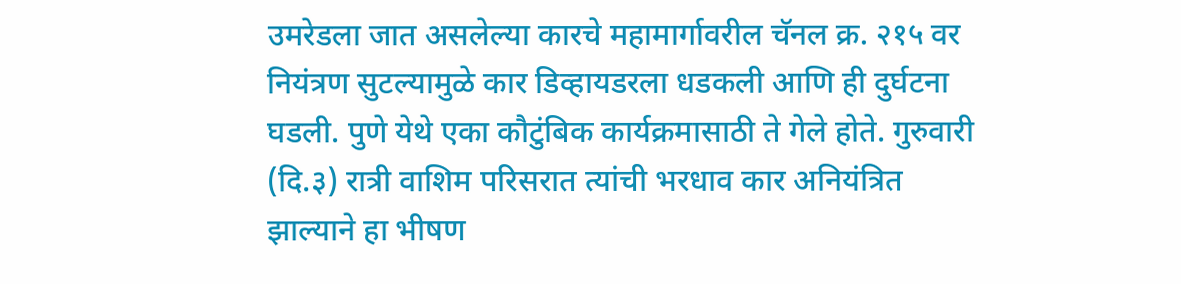उमरेडला जात असलेल्या कारचे महामार्गावरील चॅनल क्र. २१५ वर नियंत्रण सुटल्यामुळे कार डिव्हायडरला धडकली आणि ही दुर्घटना घडली. पुणे येथे एका कौटुंबिक कार्यक्रमासाठी ते गेले होते. गुरुवारी (दि.३) रात्री वाशिम परिसरात त्यांची भरधाव कार अनियंत्रित झाल्याने हा भीषण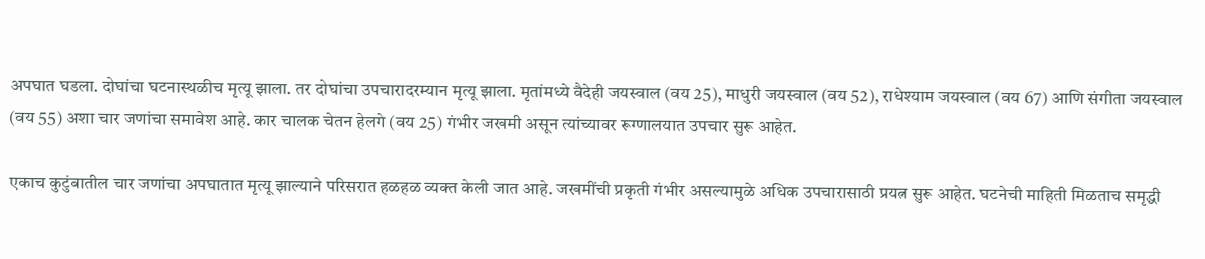अपघात घडला. दोघांचा घटनास्थळीच मृत्यू झाला. तर दोघांचा उपचारादरम्यान मृत्यू झाला. मृतांमध्ये वैदेही जयस्वाल (वय 25), माधुरी जयस्वाल (वय 52), राधेश्याम जयस्वाल (वय 67) आणि संगीता जयस्वाल (वय 55) अशा चार जणांचा समावेश आहे. कार चालक चेतन हेलगे (वय 25) गंभीर जखमी असून त्यांच्यावर रूग्णालयात उपचार सुरू आहेत.

एकाच कुटुंबातील चार जणांचा अपघातात मृत्यू झाल्याने परिसरात हळहळ व्यक्त केली जात आहे. जखमींची प्रकृती गंभीर असल्यामुळे अधिक उपचारासाठी प्रयत्न सुरू आहेत. घटनेची माहिती मिळताच समृद्धी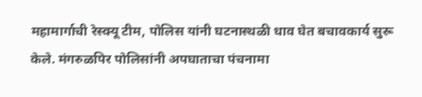महामार्गाची रेस्क्यू टीम, पोलिस यांनी घटनास्थळी धाव घेत बचावकार्य सुरू केले. मंगरुळपिर पोलिसांनी अपघाताचा पंचनामा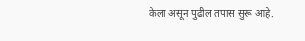केला असून पुढील तपास सुरू आहे.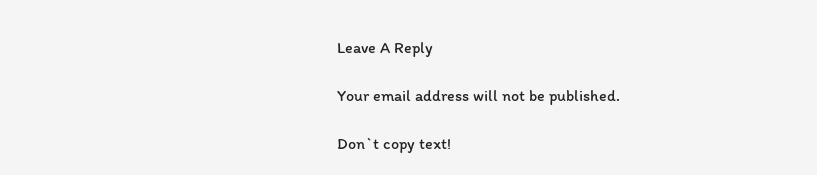Leave A Reply

Your email address will not be published.

Don`t copy text!